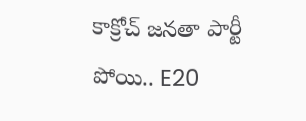కాక్రోచ్ జనతా పార్టీ పోయి.. E20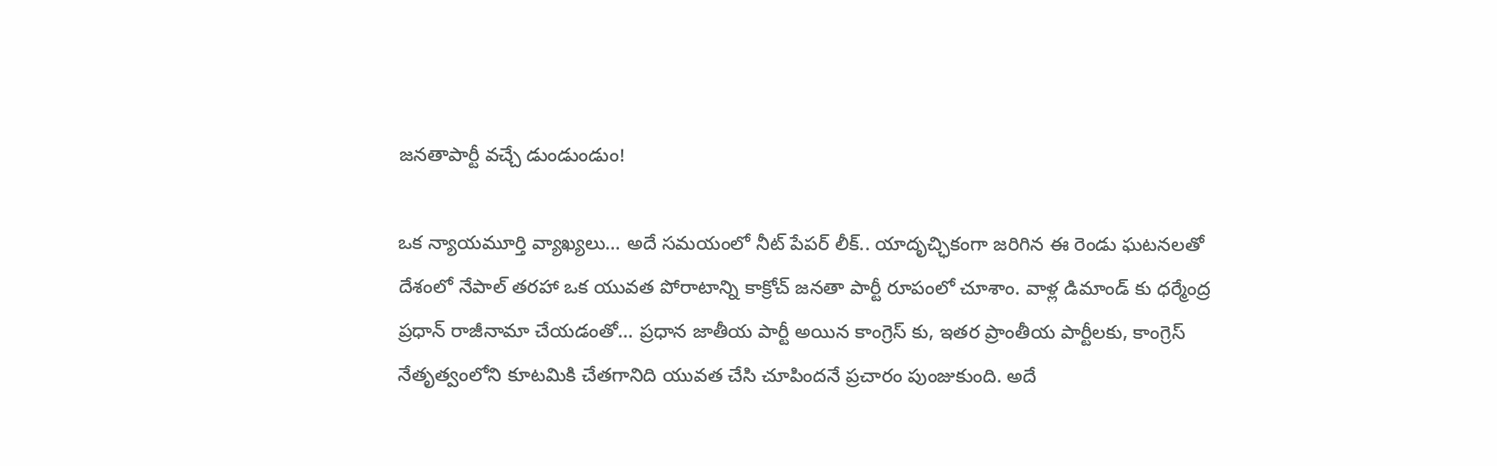జనతాపార్టీ వచ్చే డుండుండుం!

ఒక న్యాయమూర్తి వ్యాఖ్యలు… అదే సమయంలో నీట్ పేపర్ లీక్.. యాదృచ్ఛికంగా జరిగిన ఈ రెండు ఘటనలతో దేశంలో నేపాల్ తరహా ఒక యువత పోరాటాన్ని కాక్రోచ్ జనతా పార్టీ రూపంలో చూశాం. వాళ్ల డిమాండ్ కు ధర్మేంద్ర ప్రధాన్ రాజీనామా చేయడంతో… ప్రధాన జాతీయ పార్టీ అయిన కాంగ్రెస్ కు, ఇతర ప్రాంతీయ పార్టీలకు, కాంగ్రెస్ నేతృత్వంలోని కూటమికి చేతగానిది యువత చేసి చూపిందనే ప్రచారం పుంజుకుంది. అదే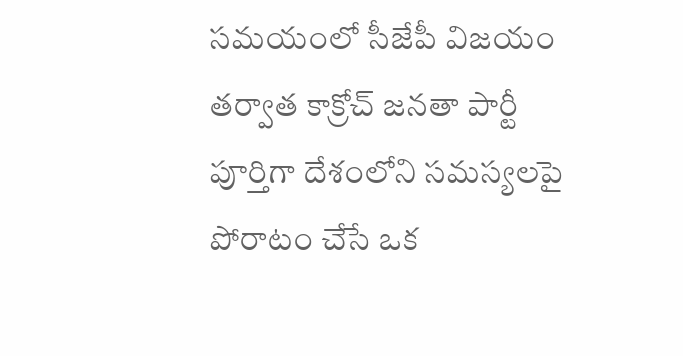సమయంలో సీజేపీ విజయం తర్వాత కాక్రోచ్ జనతా పార్టీ పూర్తిగా దేశంలోని సమస్యలపై పోరాటం చేసే ఒక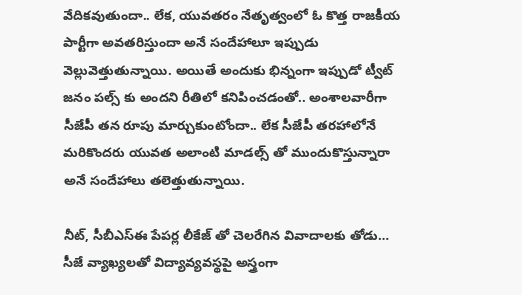వేదికవుతుందా.. లేక, యువతరం నేతృత్వంలో ఓ కొత్త రాజకీయ పార్టీగా అవతరిస్తుందా అనే సందేహాలూ ఇప్పుడు వెల్లువెత్తుతున్నాయి. అయితే అందుకు భిన్నంగా ఇప్పుడో ట్వీట్ జనం పల్స్ కు అందని రీతిలో కనిపించడంతో.. అంశాలవారీగా సీజేపీ తన రూపు మార్చుకుంటోందా.. లేక సీజేపీ తరహాలోనే మరికొందరు యువత అలాంటి మాడల్స్ తో ముందుకొస్తున్నారా అనే సందేహాలు తలెత్తుతున్నాయి.

నీట్, సీబీఎస్ఈ పేపర్ల లీకేజ్ తో చెలరేగిన వివాదాలకు తోడు… సీజే వ్యాఖ్యలతో విద్యావ్యవస్థపై అస్త్రంగా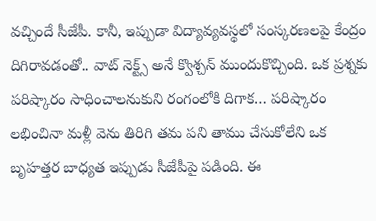వచ్చిందే సీజేపీ. కానీ, ఇప్పుడా విద్యావ్యవస్థలో సంస్కరణలపై కేంద్రం దిగిరావడంతో.. వాట్ నెక్ట్స్ అనే క్వొశ్చన్ ముందుకొచ్చింది. ఒక ప్రశ్నకు పరిష్కారం సాధించాలనుకుని రంగంలోకి దిగాక… పరిష్కారం లభించినా మళ్లీ వెను తిరిగి తమ పని తాము చేసుకోలేని ఒక బృహత్తర బాధ్యత ఇప్పుడు సీజేపీపై పడింది. ఈ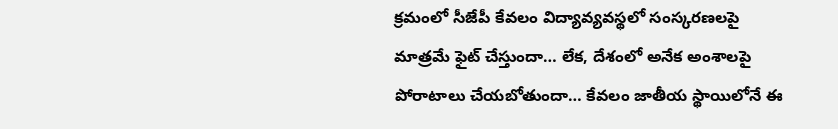క్రమంలో సీజేపీ కేవలం విద్యావ్యవస్థలో సంస్కరణలపై మాత్రమే ఫైట్ చేస్తుందా… లేక, దేశంలో అనేక అంశాలపై పోరాటాలు చేయబోతుందా… కేవలం జాతీయ స్థాయిలోనే ఈ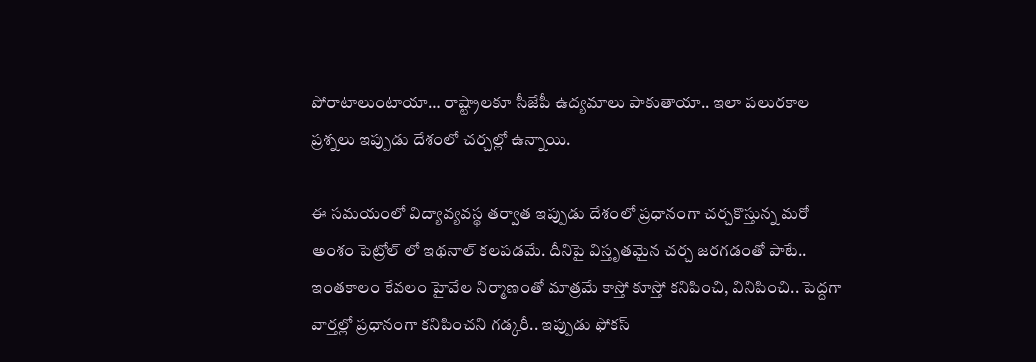పోరాటాలుంటాయా… రాష్ట్రాలకూ సీజేపీ ఉద్యమాలు పాకుతాయా.. ఇలా పలురకాల ప్రశ్నలు ఇప్పుడు దేశంలో చర్చల్లో ఉన్నాయి.

ఈ సమయంలో విద్యావ్యవస్థ తర్వాత ఇప్పుడు దేశంలో ప్రధానంగా చర్చకొస్తున్న మరో అంశం పెట్రోల్ లో ఇథనాల్ కలపడమే. దీనిపై విస్తృతమైన చర్చ జరగడంతో పాటే.. ఇంతకాలం కేవలం హైవేల నిర్మాణంతో మాత్రమే కాస్తో కూస్తో కనిపించి, వినిపించి.. పెద్దగా వార్తల్లో ప్రధానంగా కనిపించని గడ్కరీ.. ఇప్పుడు ఫోకస్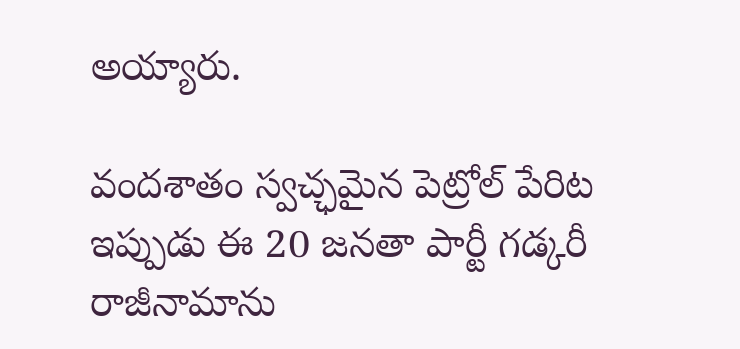అయ్యారు.

వందశాతం స్వచ్ఛమైన పెట్రోల్ పేరిట ఇప్పుడు ఈ 20 జనతా పార్టీ గడ్కరీ రాజీనామాను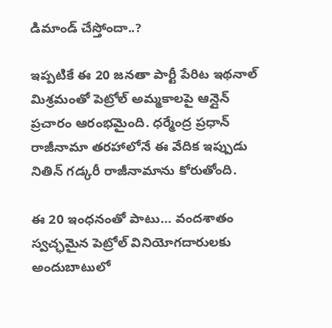డిమాండ్ చేస్తోందా..?

ఇప్పటికే ఈ 20 జనతా పార్టీ పేరిట ఇథనాల్ మిశ్రమంతో పెట్రోల్ అమ్మకాలపై ఆన్లైన్ ప్రచారం ఆరంభమైంది. ధర్మేంద్ర ప్రధాన్ రాజీనామా తరహాలోనే ఈ వేదిక ఇప్పుడు నితిన్ గడ్కరీ రాజీనామాను కోరుతోంది.

ఈ 20 ఇంధనంతో పాటు… వందశాతం స్వచ్ఛమైన పెట్రోల్ వినియోగదారులకు అందుబాటులో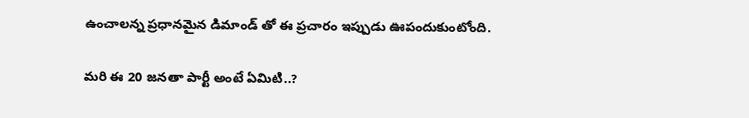ఉంచాలన్న ప్రధానమైన డిమాండ్ తో ఈ ప్రచారం ఇప్పుడు ఊపందుకుంటోంది.

మరి ఈ 20 జనతా పార్టీ అంటే ఏమిటి..?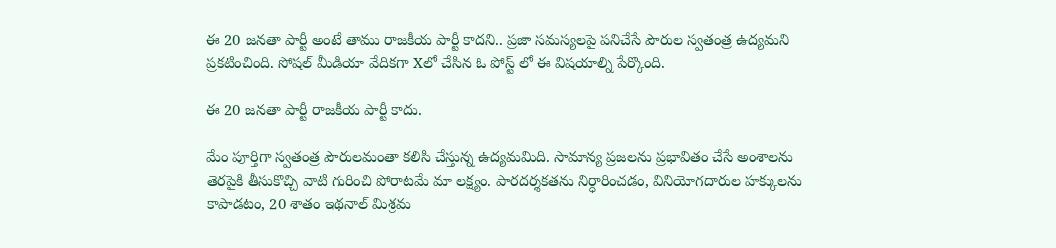ఈ 20 జనతా పార్టీ అంటే తాము రాజకీయ పార్టీ కాదని.. ప్రజా సమస్యలపై పనిచేసే పౌరుల స్వతంత్ర ఉద్యమని ప్రకటించింది. సోషల్ మీడియా వేదికగా Xలో చేసిన ఓ పోస్ట్ లో ఈ విషయాల్ని పేర్కొంది.

ఈ 20 జనతా పార్టీ రాజకీయ పార్టీ కాదు.

మేం పూర్తిగా స్వతంత్ర పౌరులమంతా కలిసి చేస్తున్న ఉద్యమమిది. సామాన్య ప్రజలను ప్రభావితం చేసే అంశాలను తెరపైకి తీసుకొచ్చి వాటి గురించి పోరాటమే మా లక్ష్యం. పారదర్శకతను నిర్ధారించడం, వినియోగదారుల హక్కులను కాపాడటం, 20 శాతం ఇథనాల్ మిశ్రమ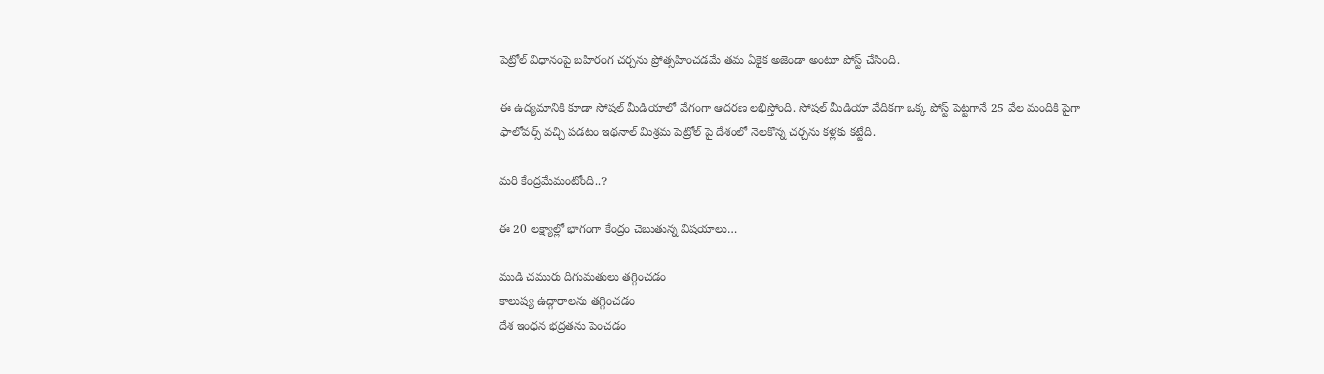పెట్రోల్ విధానంపై బహిరంగ చర్చను ప్రోత్సహించడమే తమ ఏకైక అజెండా అంటూ పోస్ట్ చేసింది.

ఈ ఉద్యమానికి కూడా సోషల్ మీడియాలో వేగంగా ఆదరణ లభిస్తోంది. సోషల్ మీడియా వేదికగా ఒక్క పోస్ట్ పెట్టగానే 25 వేల మందికి పైగా ఫాలోవర్స్ వచ్చి పడటం ఇథనాల్ మిశ్రమ పెట్రోల్ పై దేశంలో నెలకొన్న చర్చను కళ్లకు కట్టేది.

మరి కేంద్రమేమంటోంది..?

ఈ 20 లక్ష్యాల్లో భాగంగా కేంద్రం చెబుతున్న విషయాలు…

ముడి చమురు దిగుమతులు తగ్గించడం
కాలుష్య ఉద్గారాలను తగ్గించడం
దేశ ఇంధన భద్రతను పెంచడం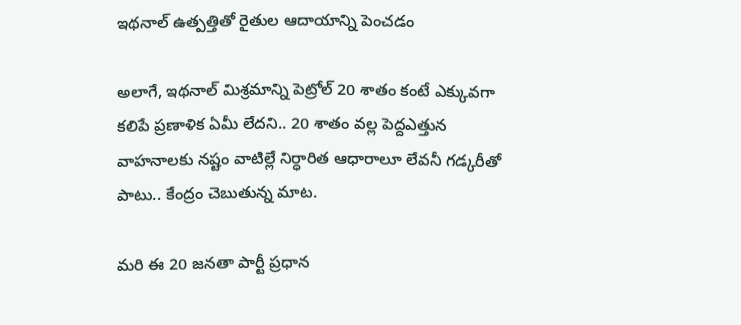ఇథనాల్ ఉత్పత్తితో రైతుల ఆదాయాన్ని పెంచడం

అలాగే, ఇథనాల్ మిశ్రమాన్ని పెట్రోల్ 20 శాతం కంటే ఎక్కువగా కలిపే ప్రణాళిక ఏమీ లేదని.. 20 శాతం వల్ల పెద్దఎత్తున వాహనాలకు నష్టం వాటిల్లే నిర్ధారిత ఆధారాలూ లేవనీ గడ్కరీతో పాటు.. కేంద్రం చెబుతున్న మాట.

మరి ఈ 20 జనతా పార్టీ ప్రధాన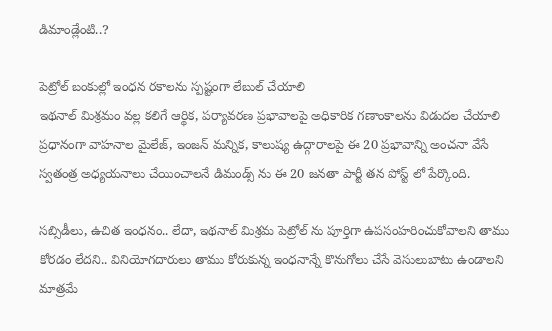డిమాండ్లేంటి..?

పెట్రోల్ బంకుల్లో ఇంధన రకాలను స్పష్టంగా లేబుల్ చేయాలి
ఇథనాల్ మిశ్రమం వల్ల కలిగే ఆర్థిక, పర్యావరణ ప్రభావాలపై అధికారిక గణాంకాలను విడుదల చేయాలి
ప్రధానంగా వాహనాల మైలేజ్, ఇంజన్ మన్నిక, కాలుష్య ఉద్గారాలపై ఈ 20 ప్రభావాన్ని అంచనా వేసే స్వతంత్ర అధ్యయనాలు చేయించాలనే డిమండ్స్ ను ఈ 20 జనతా పార్టీ తన పోస్ట్ లో పేర్కొంది.

సబ్సిడీలు, ఉచిత ఇంధనం.. లేదా, ఇథనాల్ మిశ్రమ పెట్రోల్ ను పూర్తిగా ఉపసంహరించుకోవాలని తాము కోరడం లేదని.. వినియోగదారులు తాము కోరుకున్న ఇంధనాన్నే కొనుగోలు చేసే వెసులుబాటు ఉండాలని మాత్రమే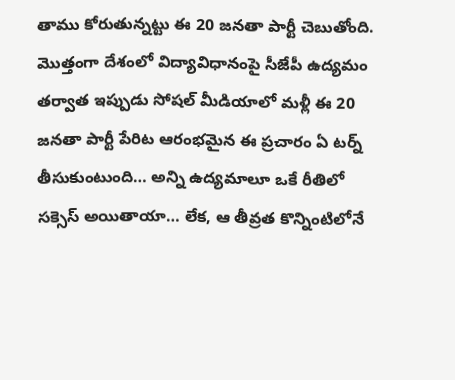తాము కోరుతున్నట్టు ఈ 20 జనతా పార్టీ చెబుతోంది. మొత్తంగా దేశంలో విద్యావిధానంపై సీజేపీ ఉద్యమం తర్వాత ఇప్పుడు సోషల్ మీడియాలో మళ్లీ ఈ 20 జనతా పార్టీ పేరిట ఆరంభమైన ఈ ప్రచారం ఏ టర్న్ తీసుకుంటుంది… అన్ని ఉద్యమాలూ ఒకే రీతిలో సక్సెస్ అయితాయా… లేక, ఆ తీవ్రత కొన్నింటిలోనే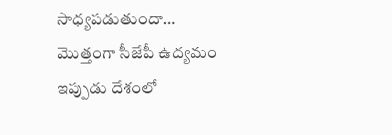సాధ్యపడుతుందా… మొత్తంగా సీజేపీ ఉద్యమం ఇప్పుడు దేశంలో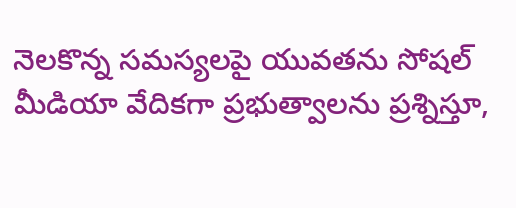నెలకొన్న సమస్యలపై యువతను సోషల్ మీడియా వేదికగా ప్రభుత్వాలను ప్రశ్నిస్తూ,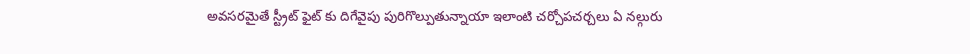అవసరమైతే స్ట్రీట్ ఫైట్ కు దిగేవైపు పురిగొల్పుతున్నాయా ఇలాంటి చర్చోపచర్చలు ఏ నల్గురు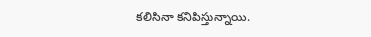కలిసినా కనిపిస్తున్నాయి.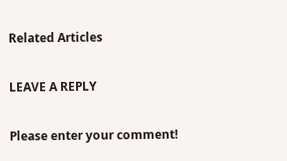Related Articles

LEAVE A REPLY

Please enter your comment!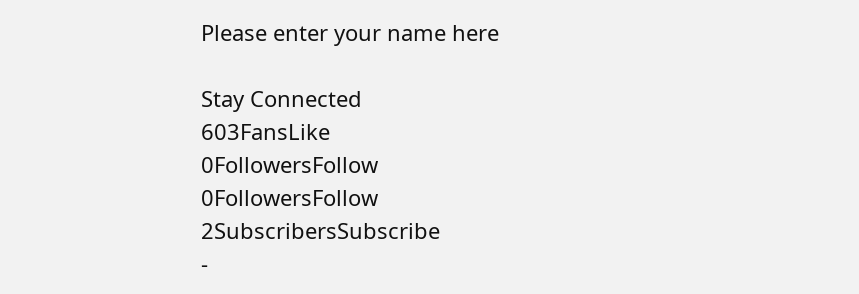Please enter your name here

Stay Connected
603FansLike
0FollowersFollow
0FollowersFollow
2SubscribersSubscribe
-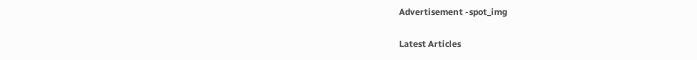Advertisement -spot_img

Latest Articles